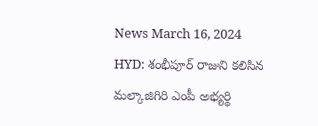News March 16, 2024
HYD: శంభీపూర్ రాజుని కలిసిన మల్కాజిగిరి ఎంపీ అభ్యర్థి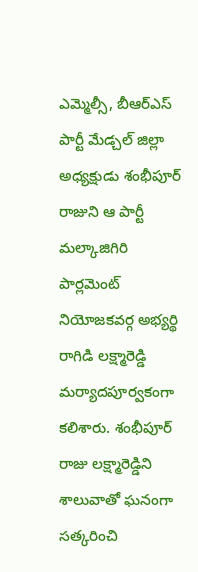ఎమ్మెల్సీ, బీఆర్ఎస్ పార్టీ మేడ్చల్ జిల్లా అధ్యక్షుడు శంభీపూర్ రాజుని ఆ పార్టీ మల్కాజిగిరి పార్లమెంట్ నియోజకవర్గ అభ్యర్థి రాగిడి లక్ష్మారెడ్డి మర్యాదపూర్వకంగా కలిశారు. శంభీపూర్ రాజు లక్ష్మారెడ్డిని శాలువాతో ఘనంగా సత్కరించి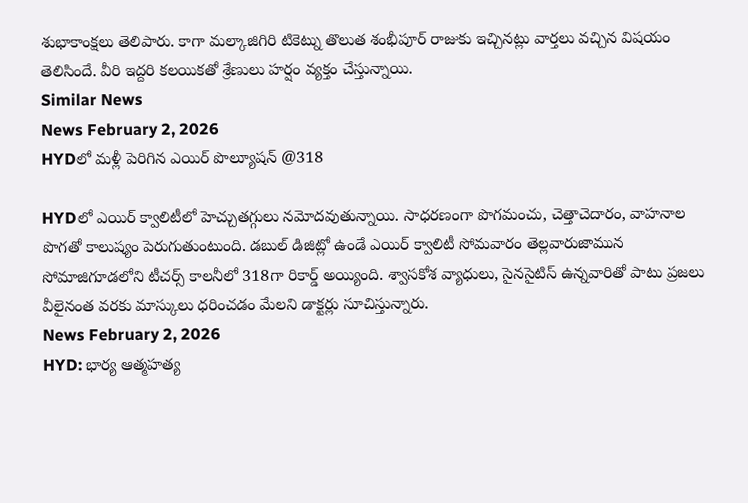శుభాకాంక్షలు తెలిపారు. కాగా మల్కాజిగిరి టికెట్ను తొలుత శంభీపూర్ రాజుకు ఇచ్చినట్లు వార్తలు వచ్చిన విషయం తెలిసిందే. వీరి ఇద్దరి కలయికతో శ్రేణులు హర్షం వ్యక్తం చేస్తున్నాయి.
Similar News
News February 2, 2026
HYDలో మళ్లీ పెరిగిన ఎయిర్ పొల్యూషన్ @318

HYDలో ఎయిర్ క్వాలిటీలో హెచ్చుతగ్గులు నమోదవుతున్నాయి. సాధరణంగా పొగమంచు, చెత్తాచెదారం, వాహనాల పొగతో కాలుష్యం పెరుగుతుంటుంది. డబుల్ డిజిట్లో ఉండే ఎయిర్ క్వాలిటీ సోమవారం తెల్లవారుజామున సోమాజిగూడలోని టీచర్స్ కాలనీలో 318గా రికార్డ్ అయ్యింది. శ్వాసకోశ వ్యాధులు, సైనసైటిస్ ఉన్నవారితో పాటు ప్రజలు వీలైనంత వరకు మాస్కులు ధరించడం మేలని డాక్టర్లు సూచిస్తున్నారు.
News February 2, 2026
HYD: భార్య ఆత్మహత్య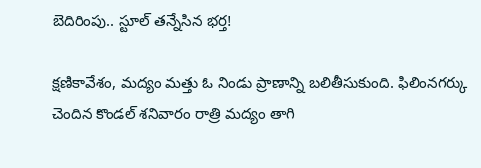బెదిరింపు.. స్టూల్ తన్నేసిన భర్త!

క్షణికావేశం, మద్యం మత్తు ఓ నిండు ప్రాణాన్ని బలితీసుకుంది. ఫిలింనగర్కు చెందిన కొండల్ శనివారం రాత్రి మద్యం తాగి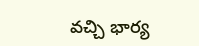వచ్చి భార్య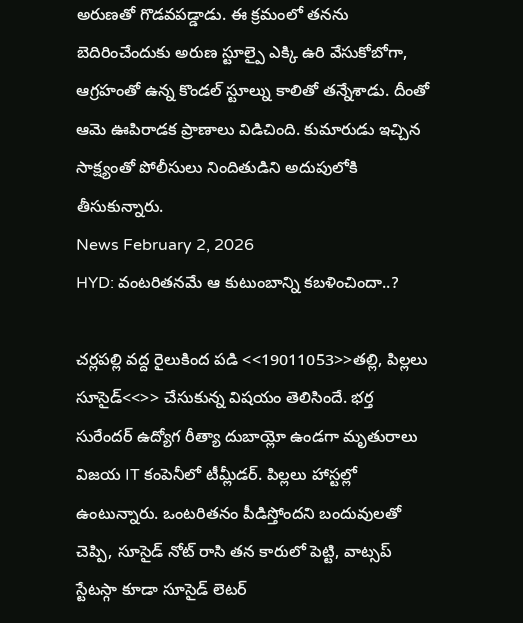అరుణతో గొడవపడ్డాడు. ఈ క్రమంలో తనను బెదిరించేందుకు అరుణ స్టూల్పై ఎక్కి ఉరి వేసుకోబోగా, ఆగ్రహంతో ఉన్న కొండల్ స్టూల్ను కాలితో తన్నేశాడు. దీంతో ఆమె ఊపిరాడక ప్రాణాలు విడిచింది. కుమారుడు ఇచ్చిన సాక్ష్యంతో పోలీసులు నిందితుడిని అదుపులోకి తీసుకున్నారు.
News February 2, 2026
HYD: వంటరితనమే ఆ కుటుంబాన్ని కబళించిందా..?

చర్లపల్లి వద్ద రైలుకింద పడి <<19011053>>తల్లి, పిల్లలు సూసైడ్<<>> చేసుకున్న విషయం తెలిసిందే. భర్త సురేందర్ ఉద్యోగ రీత్యా దుబాయ్లో ఉండగా మృతురాలు విజయ IT కంపెనీలో టీమ్లీడర్. పిల్లలు హాస్టల్లో ఉంటున్నారు. ఒంటరితనం పీడిస్తోందని బందువులతో చెప్పి, సూసైడ్ నోట్ రాసి తన కారులో పెట్టి, వాట్సప్ స్టేటస్గా కూడా సూసైడ్ లెటర్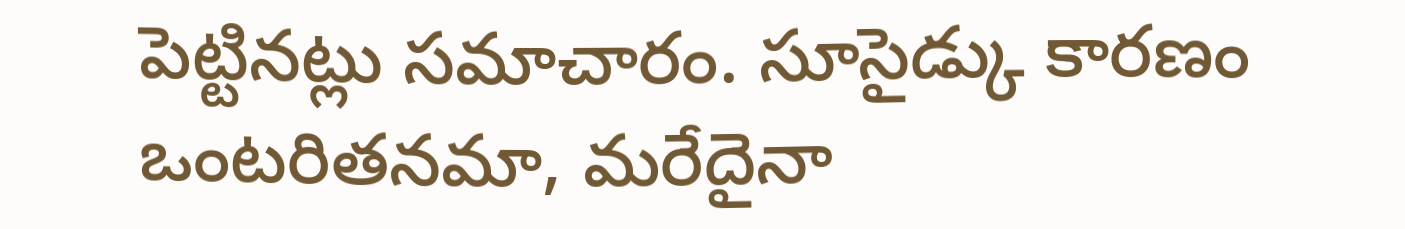పెట్టినట్లు సమాచారం. సూసైడ్కు కారణం ఒంటరితనమా, మరేదైనా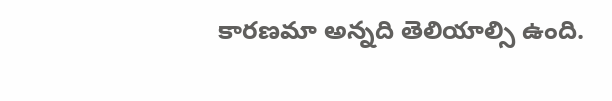కారణమా అన్నది తెలియాల్సి ఉంది.